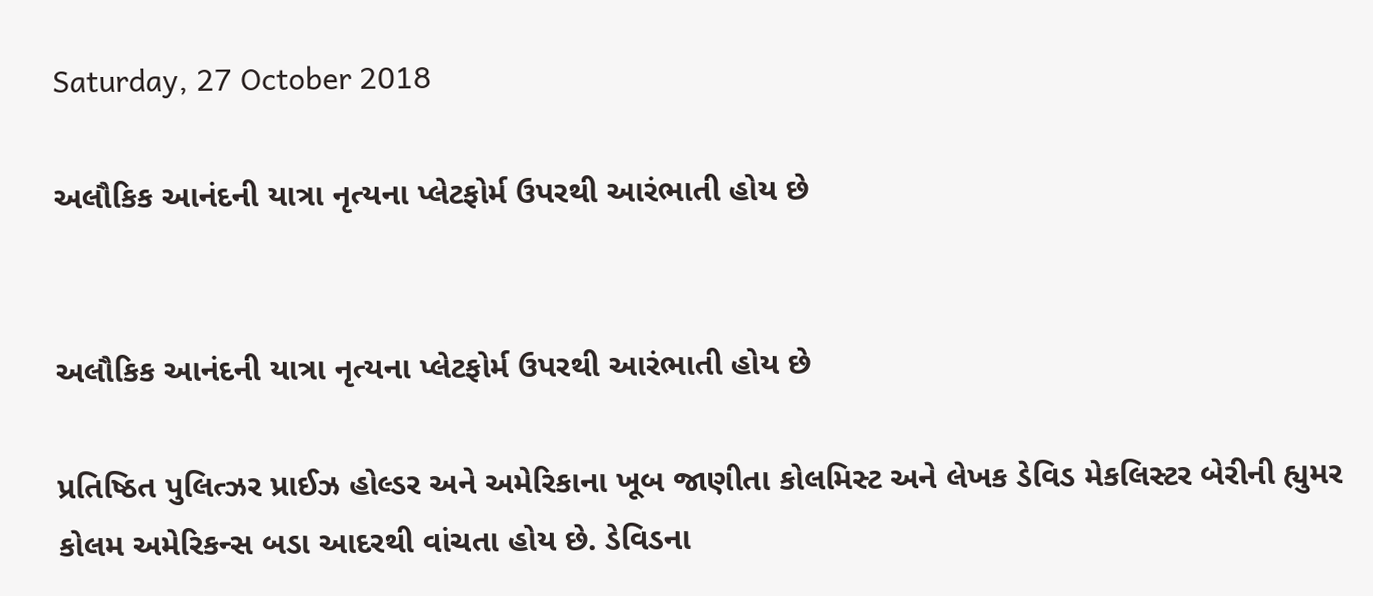Saturday, 27 October 2018

અલૌકિક આનંદની યાત્રા નૃત્યના પ્લેટફોર્મ ઉપરથી આરંભાતી હોય છે


અલૌકિક આનંદની યાત્રા નૃત્યના પ્લેટફોર્મ ઉપરથી આરંભાતી હોય છે

પ્રતિષ્ઠિત પુલિત્ઝર પ્રાઈઝ હોલ્ડર અને અમેરિકાના ખૂબ જાણીતા કોલમિસ્ટ અને લેખક ડેવિડ મેકલિસ્ટર બેરીની હ્યુમર કોલમ અમેરિકન્સ બડા આદરથી વાંચતા હોય છે. ડેવિડના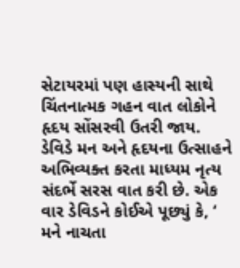સેટાયરમાં પણ હાસ્યની સાથે ચિંતનાત્મક ગહન વાત લોકોને હૃદય સોંસરવી ઉતરી જાય. ડેવિડે મન અને હૃદયના ઉત્સાહને અભિવ્યક્ત કરતા માધ્યમ નૃત્ય સંદર્ભે સરસ વાત કરી છે. એક વાર ડેવિડને કોઈએ પૂછ્યું કે, ‘ મને નાચતા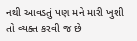નથી આવડતું પણ મને મારી ખુશી તો વ્યક્ત કરવી જ છે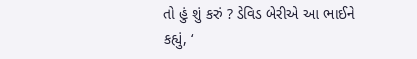તો હું શું કરું ? ડેવિડ બેરીએ આ ભાઈને કહ્યું, ‘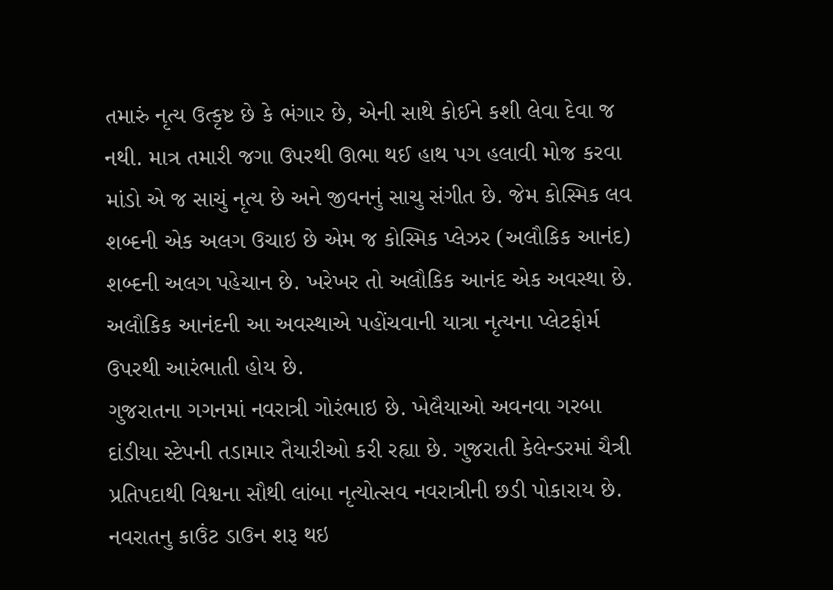તમારું નૃત્ય ઉત્કૃષ્ટ છે કે ભંગાર છે, એની સાથે કોઈને કશી લેવા દેવા જ નથી. માત્ર તમારી જગા ઉપરથી ઊભા થઈ હાથ પગ હલાવી મોજ કરવા માંડો એ જ સાચું નૃત્ય છે અને જીવનનું સાચુ સંગીત છે. જેમ કોસ્મિક લવ શબ્દની એક અલગ ઉચાઇ છે એમ જ કોસ્મિક પ્લેઝર (અલૌકિક આનંદ) શબ્દની અલગ પહેચાન છે. ખરેખર તો અલૌકિક આનંદ એક અવસ્થા છે. અલૌકિક આનંદની આ અવસ્થાએ પહોંચવાની યાત્રા નૃત્યના પ્લેટફોર્મ ઉપરથી આરંભાતી હોય છે.
ગુજરાતના ગગનમાં નવરાત્રી ગોરંભાઇ છે. ખેલૈયાઓ અવનવા ગરબા દાંડીયા સ્ટેપની તડામાર તૈયારીઓ કરી રહ્યા છે. ગુજરાતી કેલેન્ડરમાં ચૈત્રી પ્રતિપદાથી વિશ્વના સૌથી લાંબા નૃત્યોત્સવ નવરાત્રીની છડી પોકારાય છે. નવરાતનુ કાઉંટ ડાઉન શરૂ થઇ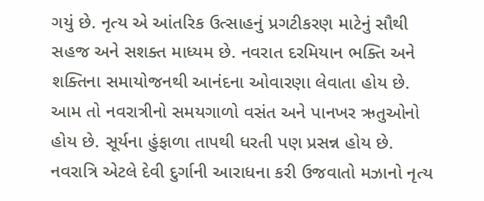ગયું છે. નૃત્ય એ આંતરિક ઉત્સાહનું પ્રગટીકરણ માટેનું સૌથી સહજ અને સશક્ત માધ્યમ છે. નવરાત દરમિયાન ભક્તિ અને શક્તિના સમાયોજનથી આનંદના ઓવારણા લેવાતા હોય છે. આમ તો નવરાત્રીનો સમયગાળો વસંત અને પાનખર ઋતુઓનો હોય છે. સૂર્યના હુંફાળા તાપથી ધરતી પણ પ્રસન્ન હોય છે. નવરાત્રિ એટલે દેવી દુર્ગાની આરાધના કરી ઉજવાતો મઝાનો નૃત્ય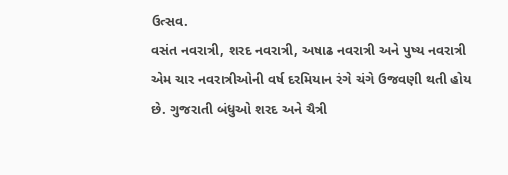ઉત્સવ.
વસંત નવરાત્રી, શરદ નવરાત્રી, અષાઢ નવરાત્રી અને પુષ્ય નવરાત્રી એમ ચાર નવરાત્રીઓની વર્ષ દરમિયાન રંગે ચંગે ઉજવણી થતી હોય છે. ગુજરાતી બંધુઓ શરદ અને ચૈત્રી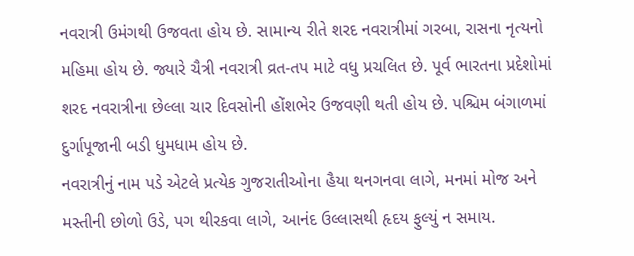નવરાત્રી ઉમંગથી ઉજવતા હોય છે. સામાન્ય રીતે શરદ નવરાત્રીમાં ગરબા, રાસના નૃત્યનો મહિમા હોય છે. જ્યારે ચૈત્રી નવરાત્રી વ્રત-તપ માટે વધુ પ્રચલિત છે. પૂર્વ ભારતના પ્રદેશોમાં શરદ નવરાત્રીના છેલ્લા ચાર દિવસોની હોંશભેર ઉજવણી થતી હોય છે. પશ્ચિમ બંગાળમાં દુર્ગાપૂજાની બડી ધુમધામ હોય છે.
નવરાત્રીનું નામ પડે એટલે પ્રત્યેક ગુજરાતીઓના હૈયા થનગનવા લાગે, મનમાં મોજ અને મસ્તીની છોળો ઉડે, પગ થીરકવા લાગે, આનંદ ઉલ્લાસથી હૃદય ફુલ્યું ન સમાય.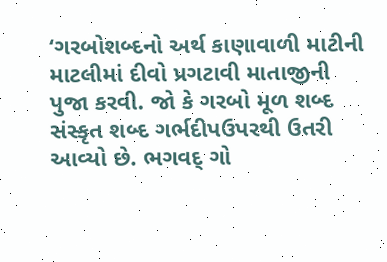‘ગરબોશબ્દનો અર્થ કાણાવાળી માટીની માટલીમાં દીવો પ્રગટાવી માતાજીની પુજા કરવી. જો કે ગરબો મૂળ શબ્દ સંસ્કૃત શબ્દ ગર્ભદીપઉપરથી ઉતરી આવ્યો છે. ભગવદ્ ગો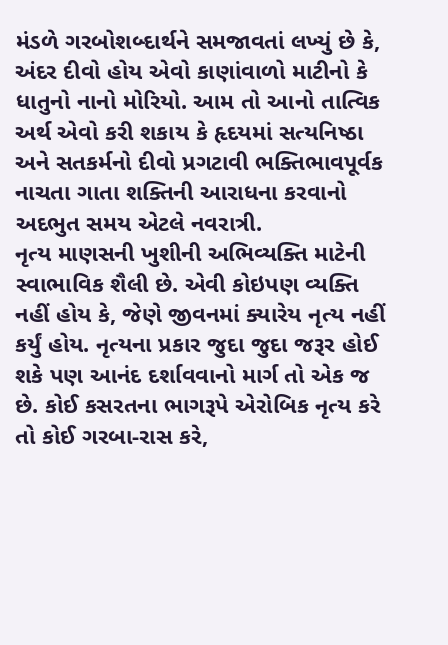મંડળે ગરબોશબ્દાર્થને સમજાવતાં લખ્યું છે કે, અંદર દીવો હોય એવો કાણાંવાળો માટીનો કે ધાતુનો નાનો મોરિયો. આમ તો આનો તાત્વિક અર્થ એવો કરી શકાય કે હૃદયમાં સત્યનિષ્ઠા અને સતકર્મનો દીવો પ્રગટાવી ભક્તિભાવપૂર્વક નાચતા ગાતા શક્તિની આરાધના કરવાનો અદભુત સમય એટલે નવરાત્રી.
નૃત્ય માણસની ખુશીની અભિવ્યક્તિ માટેની સ્વાભાવિક શૈલી છે. એવી કોઇપણ વ્યક્તિ નહીં હોય કે, જેણે જીવનમાં ક્યારેય નૃત્ય નહીં કર્યું હોય. નૃત્યના પ્રકાર જુદા જુદા જરૂર હોઈ શકે પણ આનંદ દર્શાવવાનો માર્ગ તો એક જ છે. કોઈ કસરતના ભાગરૂપે એરોબિક નૃત્ય કરે તો કોઈ ગરબા-રાસ કરે,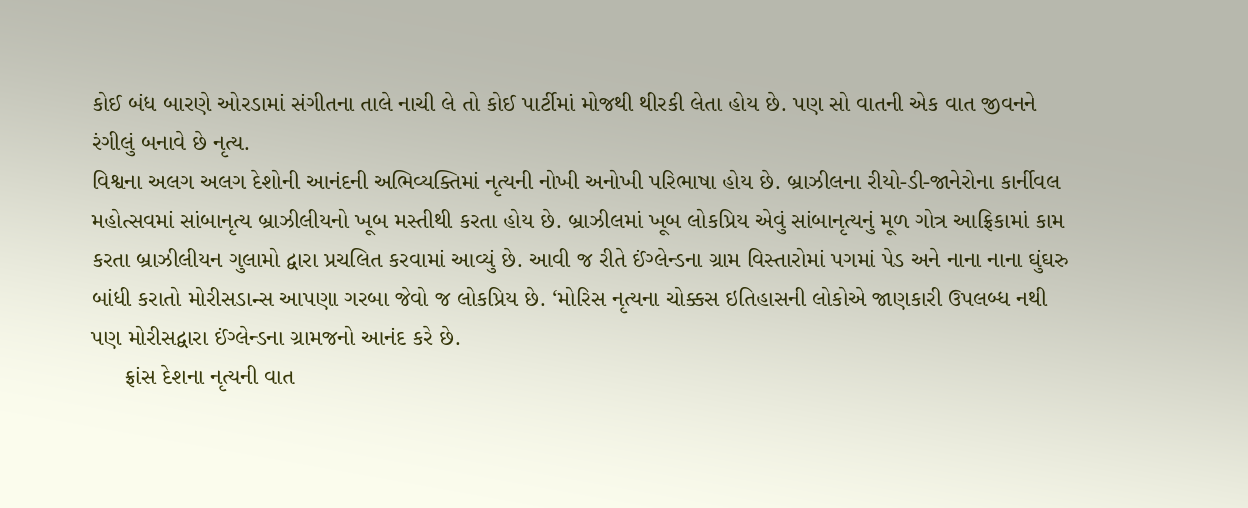કોઈ બંધ બારણે ઓરડામાં સંગીતના તાલે નાચી લે તો કોઈ પાર્ટીમાં મોજથી થીરકી લેતા હોય છે. પણ સો વાતની એક વાત જીવનને રંગીલું બનાવે છે નૃત્ય.
વિશ્વના અલગ અલગ દેશોની આનંદની અભિવ્યક્તિમાં નૃત્યની નોખી અનોખી પરિભાષા હોય છે. બ્રાઝીલના રીયો-ડી-જાનેરોના કાર્નીવલ મહોત્સવમાં સાંબાનૃત્ય બ્રાઝીલીયનો ખૂબ મસ્તીથી કરતા હોય છે. બ્રાઝીલમાં ખૂબ લોકપ્રિય એવું સાંબાનૃત્યનું મૂળ ગોત્ર આફ્રિકામાં કામ કરતા બ્રાઝીલીયન ગુલામો દ્વારા પ્રચલિત કરવામાં આવ્યું છે. આવી જ રીતે ઈંગ્લેન્ડના ગ્રામ વિસ્તારોમાં પગમાં પેડ અને નાના નાના ઘુંઘરુ બાંધી કરાતો મોરીસડાન્સ આપણા ગરબા જેવો જ લોકપ્રિય છે. ‘મોરિસ નૃત્યના ચોક્કસ ઇતિહાસની લોકોએ જાણકારી ઉપલબ્‍ધ નથી પણ મોરીસદ્વારા ઈંગ્લેન્‍ડના ગ્રામજનો આનંદ કરે છે.
     ફ્રાંસ દેશના નૃત્યની વાત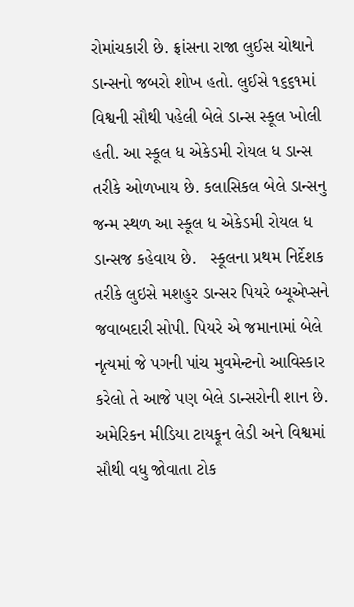રોમાંચકારી છે. ફ્રાંસના રાજા લુઈસ ચોથાને ડાન્‍સનો જબરો શોખ હતો. લુઈસે ૧૬૬૧માં વિશ્વની સૌથી પહેલી બેલે ડાન્સ સ્‍કૂલ ખોલી હતી. આ સ્‍કૂલ ધ એકેડમી રોયલ ધ ડાન્‍સ તરીકે ઓળખાય છે. કલાસિકલ બેલે ડાન્‍સનુ જન્‍મ સ્‍થળ આ સ્‍કૂલ ધ એકેડમી રોયલ ધ ડાન્‍સજ કહેવાય છે.   સ્‍કૂલના પ્રથમ નિર્દેશક તરીકે લુઇસે મશહુર ડાન્‍સર પિયરે બ્‍યૂએપ્સને જવાબદારી સોપી. પિયરે એ જમાનામાં બેલે નૃત્યમાં જે પગની પાંચ મુવમેન્ટનો આવિસ્કાર કરેલો તે આજે પણ બેલે ડાન્સરોની શાન છે.
અમેરિકન મીડિયા ટાયફૂન લેડી અને વિશ્વમાં સૌથી વધુ જોવાતા ટોક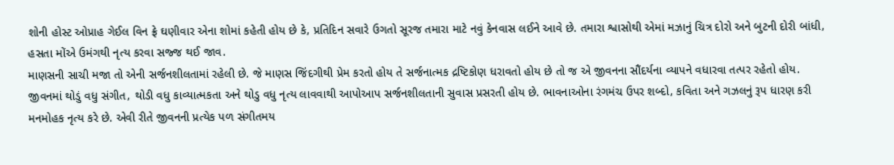શોની હોસ્ટ ઓપ્રાહ ગેઈલ વિન ફ્રે ઘણીવાર એના શોમાં કહેતી હોય છે કે, પ્રતિદિન સવારે ઉગતો સૂરજ તમારા માટે નવું કેનવાસ લઈને આવે છે. તમારા શ્વાસોથી એમાં મઝાનું ચિત્ર દોરો અને બુટની દોરી બાંધી, હસતા મોંએ ઉમંગથી નૃત્ય કરવા સજ્જ થઈ જાવ.
માણસની સાચી મજા તો એની સર્જનશીલતામાં રહેલી છે. જે માણસ જિંદગીથી પ્રેમ કરતો હોય તે સર્જનાત્મક દ્રષ્ટિકોણ ધરાવતો હોય છે તો જ એ જીવનના સૌંદર્યના વ્યાપને વધારવા તત્પર રહેતો હોય. જીવનમાં થોડું વધુ સંગીત, થોડી વધુ કાવ્યાત્મકતા અને થોડુ વધુ નૃત્ય લાવવાથી આપોઆપ સર્જનશીલતાની સુવાસ પ્રસરતી હોય છે. ભાવનાઓના રંગમંચ ઉપર શબ્દો, કવિતા અને ગઝલનું રૂપ ધારણ કરી મનમોહક નૃત્ય કરે છે. એવી રીતે જીવનની પ્રત્યેક પળ સંગીતમય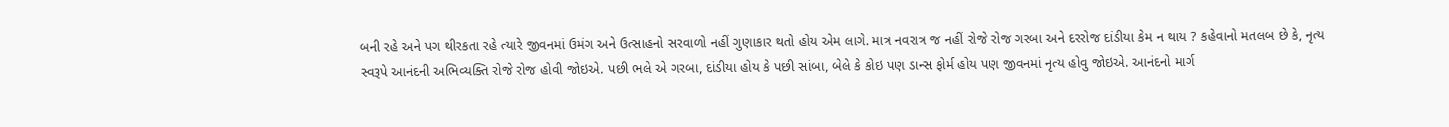બની રહે અને પગ થીરકતા રહે ત્યારે જીવનમાં ઉમંગ અને ઉત્સાહનો સરવાળો નહીં ગુણાકાર થતો હોય એમ લાગે. માત્ર નવરાત્ર જ નહીં રોજે રોજ ગરબા અને દરરોજ દાંડીયા કેમ ન થાય ? કહેવાનો મતલબ છે કે, નૃત્ય સ્વરૂપે આનંદની અભિવ્યક્તિ રોજે રોજ હોવી જોઇએ. પછી ભલે એ ગરબા, દાંડીયા હોય કે પછી સાંબા, બેલે કે કોઇ પણ ડાન્સ ફોર્મ હોય પણ જીવનમાં નૃત્ય હોવુ જોઇએ. આનંદનો માર્ગ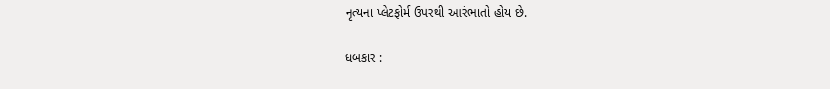નૃત્યના પ્લેટફોર્મ ઉપરથી આરંભાતો હોય છે.

ધબકાર :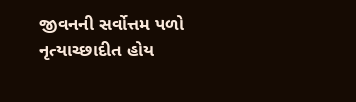જીવનની સર્વોત્તમ પળો નૃત્યાચ્છાદીત હોય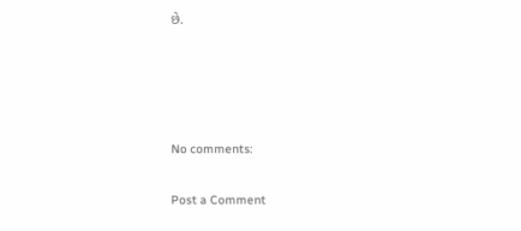છે.




No comments:

Post a Comment